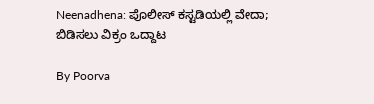Neenadhena: ಪೊಲೀಸ್ ಕಸ್ಟಡಿಯಲ್ಲಿ ವೇದಾ; ಬಿಡಿಸಲು ವಿಕ್ರಂ ಒದ್ದಾಟ

By Poorva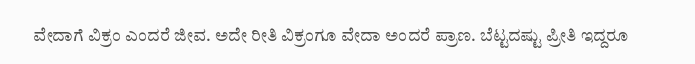ವೇದಾಗೆ ವಿಕ್ರಂ ಎಂದರೆ ಜೀವ. ಅದೇ ರೀತಿ ವಿಕ್ರಂಗೂ ವೇದಾ ಅಂದರೆ ಪ್ರಾಣ. ಬೆಟ್ಟದಷ್ಟು ಪ್ರೀತಿ ಇದ್ದರೂ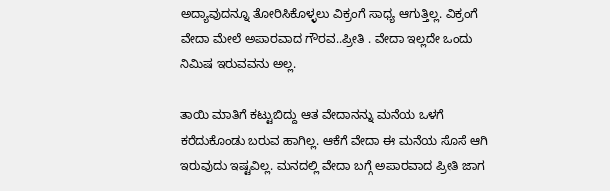ಅದ್ಯಾವುದನ್ನೂ ತೋರಿಸಿಕೊಳ್ಳಲು ವಿಕ್ರಂಗೆ ಸಾಧ್ಯ ಆಗುತ್ತಿಲ್ಲ. ವಿಕ್ರಂಗೆ ವೇದಾ ಮೇಲೆ ಅಪಾರವಾದ ಗೌರವ..ಪ್ರೀತಿ . ವೇದಾ ಇಲ್ಲದೇ ಒಂದು ನಿಮಿಷ ಇರುವವನು ಅಲ್ಲ.

ತಾಯಿ ಮಾತಿಗೆ ಕಟ್ಟುಬಿದ್ದು ಆತ ವೇದಾನನ್ನು ಮನೆಯ ಒಳಗೆ ಕರೆದುಕೊಂಡು ಬರುವ ಹಾಗಿಲ್ಲ. ಆಕೆಗೆ ವೇದಾ ಈ ಮನೆಯ ಸೊಸೆ ಆಗಿ ಇರುವುದು ಇಷ್ಟವಿಲ್ಲ. ಮನದಲ್ಲಿ ವೇದಾ ಬಗ್ಗೆ ಅಪಾರವಾದ ಪ್ರೀತಿ ಜಾಗ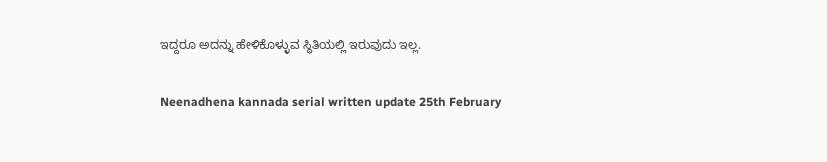ಇದ್ದರೂ ಅದನ್ನು ಹೇಳಿಕೊಳ್ಳುವ ಸ್ಥಿತಿಯಲ್ಲಿ ಇರುವುದು ಇಲ್ಲ.

Neenadhena kannada serial written update 25th February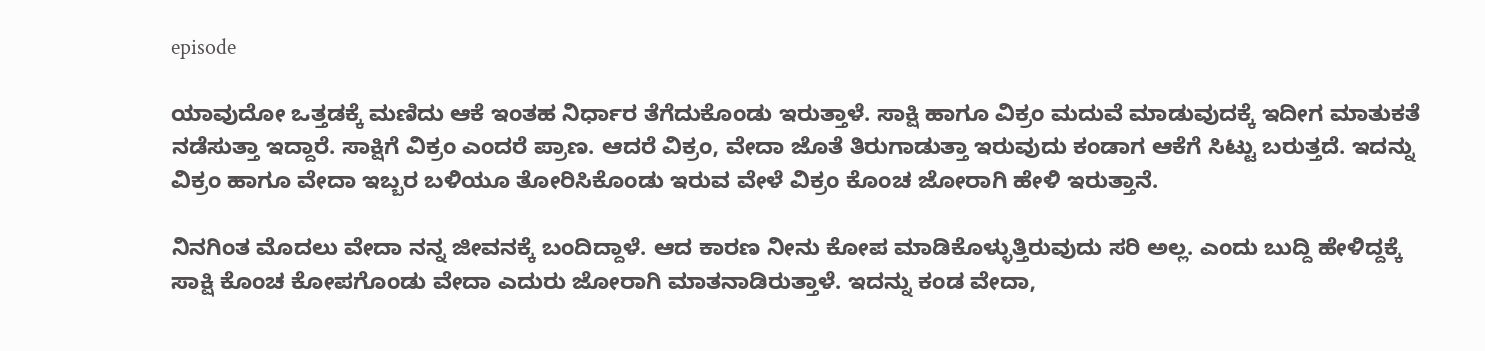episode

ಯಾವುದೋ ಒತ್ತಡಕ್ಕೆ ಮಣಿದು ಆಕೆ ಇಂತಹ ನಿರ್ಧಾರ ತೆಗೆದುಕೊಂಡು ಇರುತ್ತಾಳೆ. ಸಾಕ್ಷಿ ಹಾಗೂ ವಿಕ್ರಂ ಮದುವೆ ಮಾಡುವುದಕ್ಕೆ ಇದೀಗ ಮಾತುಕತೆ ನಡೆಸುತ್ತಾ ಇದ್ದಾರೆ. ಸಾಕ್ಷಿಗೆ ವಿಕ್ರಂ ಎಂದರೆ ಪ್ರಾಣ. ಆದರೆ ವಿಕ್ರಂ, ವೇದಾ ಜೊತೆ ತಿರುಗಾಡುತ್ತಾ ಇರುವುದು ಕಂಡಾಗ ಆಕೆಗೆ ಸಿಟ್ಟು ಬರುತ್ತದೆ. ಇದನ್ನು ವಿಕ್ರಂ ಹಾಗೂ ವೇದಾ ಇಬ್ಬರ ಬಳಿಯೂ ತೋರಿಸಿಕೊಂಡು ಇರುವ ವೇಳೆ ವಿಕ್ರಂ ಕೊಂಚ ಜೋರಾಗಿ ಹೇಳಿ ಇರುತ್ತಾನೆ.

ನಿನಗಿಂತ ಮೊದಲು ವೇದಾ ನನ್ನ ಜೀವನಕ್ಕೆ ಬಂದಿದ್ದಾಳೆ. ಆದ ಕಾರಣ ನೀನು ಕೋಪ ಮಾಡಿಕೊಳ್ಳುತ್ತಿರುವುದು ಸರಿ ಅಲ್ಲ. ಎಂದು ಬುದ್ದಿ ಹೇಳಿದ್ದಕ್ಕೆ ಸಾಕ್ಷಿ ಕೊಂಚ ಕೋಪಗೊಂಡು ವೇದಾ ಎದುರು ಜೋರಾಗಿ ಮಾತನಾಡಿರುತ್ತಾಳೆ. ಇದನ್ನು ಕಂಡ ವೇದಾ,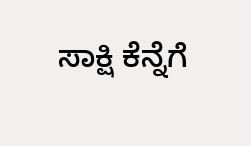ಸಾಕ್ಷಿ ಕೆನ್ನೆಗೆ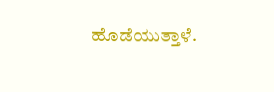ಹೊಡೆಯುತ್ತಾಳೆ.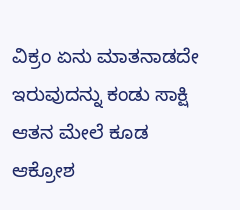ವಿಕ್ರಂ ಏನು ಮಾತನಾಡದೇ ಇರುವುದನ್ನು ಕಂಡು ಸಾಕ್ಷಿ ಆತನ ಮೇಲೆ ಕೂಡ ಆಕ್ರೋಶ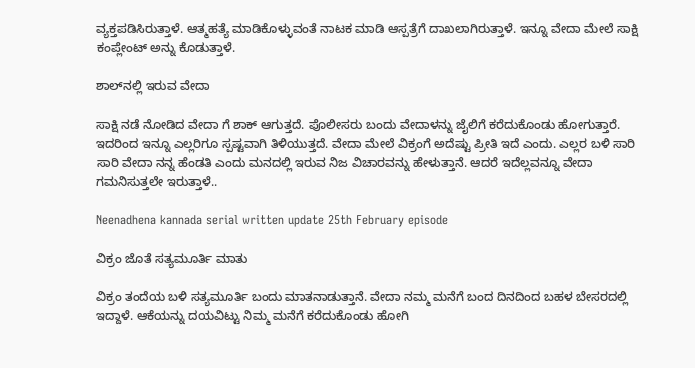ವ್ಯಕ್ತಪಡಿಸಿರುತ್ತಾಳೆ. ಆತ್ಮಹತ್ಯೆ ಮಾಡಿಕೊಳ್ಳುವಂತೆ ನಾಟಕ ಮಾಡಿ ಆಸ್ಪತ್ರೆಗೆ ದಾಖಲಾಗಿರುತ್ತಾಳೆ. ಇನ್ನೂ ವೇದಾ ಮೇಲೆ ಸಾಕ್ಷಿ ಕಂಪ್ಲೇಂಟ್ ಅನ್ನು ಕೊಡುತ್ತಾಳೆ.

ಶಾಲ್‌ನಲ್ಲಿ ಇರುವ ವೇದಾ

ಸಾಕ್ಷಿ ನಡೆ ನೋಡಿದ ವೇದಾ ಗೆ ಶಾಕ್ ಆಗುತ್ತದೆ. ಪೊಲೀಸರು ಬಂದು ವೇದಾಳನ್ನು ಜೈಲಿಗೆ ಕರೆದುಕೊಂಡು ಹೋಗುತ್ತಾರೆ. ಇದರಿಂದ ಇನ್ನೂ ಎಲ್ಲರಿಗೂ ಸ್ಪಷ್ಟವಾಗಿ ತಿಳಿಯುತ್ತದೆ. ವೇದಾ ಮೇಲೆ ವಿಕ್ರಂಗೆ ಅದೆಷ್ಟು ಪ್ರೀತಿ ಇದೆ ಎಂದು. ಎಲ್ಲರ ಬಳಿ ಸಾರಿ ಸಾರಿ ವೇದಾ ನನ್ನ ಹೆಂಡತಿ ಎಂದು ಮನದಲ್ಲಿ ಇರುವ ನಿಜ ವಿಚಾರವನ್ನು ಹೇಳುತ್ತಾನೆ. ಆದರೆ ಇದೆಲ್ಲವನ್ನೂ ವೇದಾ ಗಮನಿಸುತ್ತಲೇ ಇರುತ್ತಾಳೆ..

Neenadhena kannada serial written update 25th February episode

ವಿಕ್ರಂ ಜೊತೆ ಸತ್ಯಮೂರ್ತಿ ಮಾತು

ವಿಕ್ರಂ ತಂದೆಯ ಬಳಿ ಸತ್ಯಮೂರ್ತಿ ಬಂದು ಮಾತನಾಡುತ್ತಾನೆ. ವೇದಾ ನಮ್ಮ ಮನೆಗೆ ಬಂದ ದಿನದಿಂದ ಬಹಳ ಬೇಸರದಲ್ಲಿ ಇದ್ದಾಳೆ. ಆಕೆಯನ್ನು ದಯವಿಟ್ಟು ನಿಮ್ಮ ಮನೆಗೆ ಕರೆದುಕೊಂಡು ಹೋಗಿ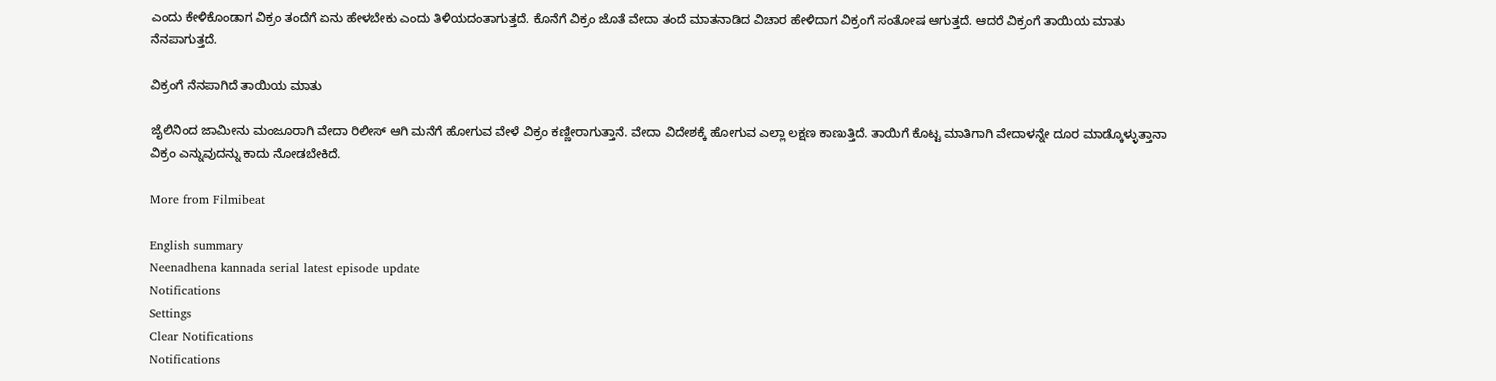ಎಂದು ಕೇಳಿಕೊಂಡಾಗ ವಿಕ್ರಂ ತಂದೆಗೆ ಏನು ಹೇಳಬೇಕು ಎಂದು ತಿಳಿಯದಂತಾಗುತ್ತದೆ. ಕೊನೆಗೆ ವಿಕ್ರಂ ಜೊತೆ ವೇದಾ ತಂದೆ ಮಾತನಾಡಿದ ವಿಚಾರ ಹೇಳಿದಾಗ ವಿಕ್ರಂಗೆ ಸಂತೋಷ ಆಗುತ್ತದೆ. ಆದರೆ ವಿಕ್ರಂಗೆ ತಾಯಿಯ ಮಾತು ನೆನಪಾಗುತ್ತದೆ.

ವಿಕ್ರಂಗೆ ನೆನಪಾಗಿದೆ ತಾಯಿಯ ಮಾತು

ಜೈಲಿನಿಂದ ಜಾಮೀನು ಮಂಜೂರಾಗಿ ವೇದಾ ರಿಲೀಸ್ ಆಗಿ ಮನೆಗೆ ಹೋಗುವ ವೇಳೆ ವಿಕ್ರಂ ಕಣ್ಣೀರಾಗುತ್ತಾನೆ. ವೇದಾ ವಿದೇಶಕ್ಕೆ ಹೋಗುವ ಎಲ್ಲಾ ಲಕ್ಷಣ ಕಾಣುತ್ತಿದೆ. ತಾಯಿಗೆ ಕೊಟ್ಟ ಮಾತಿಗಾಗಿ ವೇದಾಳನ್ನೇ ದೂರ ಮಾಡ್ಕೊಳ್ಳುತ್ತಾನಾ ವಿಕ್ರಂ ಎನ್ನುವುದನ್ನು ಕಾದು ನೋಡಬೇಕಿದೆ.

More from Filmibeat

English summary
Neenadhena kannada serial latest episode update
Notifications
Settings
Clear Notifications
Notifications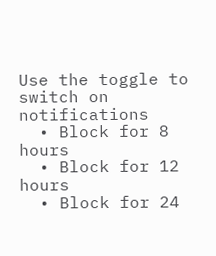Use the toggle to switch on notifications
  • Block for 8 hours
  • Block for 12 hours
  • Block for 24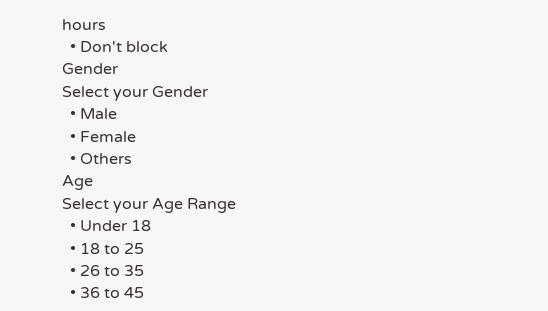hours
  • Don't block
Gender
Select your Gender
  • Male
  • Female
  • Others
Age
Select your Age Range
  • Under 18
  • 18 to 25
  • 26 to 35
  • 36 to 45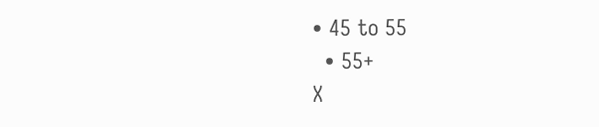• 45 to 55
  • 55+
X